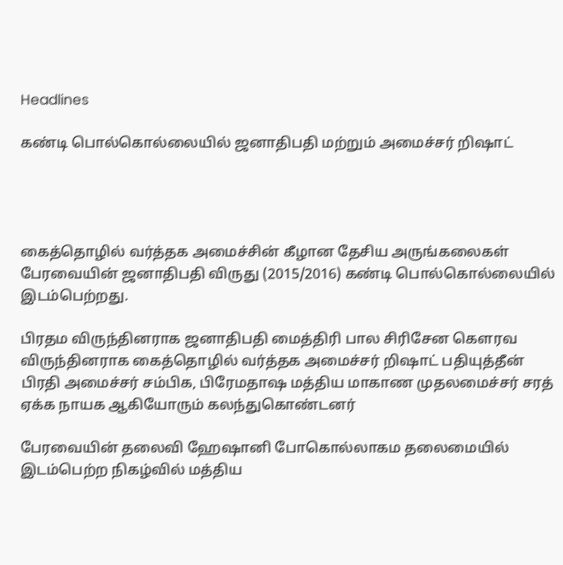Headlines

கண்டி பொல்கொல்லையில் ஜனாதிபதி மற்றும் அமைச்சர் றிஷாட்




கைத்தொழில் வர்த்தக அமைச்சின் கீழான தேசிய அருங்கலைகள் பேரவையின் ஜனாதிபதி விருது (2015/2016) கண்டி பொல்கொல்லையில் இடம்பெற்றது.

பிரதம விருந்தினராக ஜனாதிபதி மைத்திரி பால சிரிசேன கௌரவ விருந்தினராக கைத்தொழில் வர்த்தக அமைச்சர் றிஷாட் பதியுத்தீன் பிரதி அமைச்சர் சம்பிக, பிரேமதாஷ மத்திய மாகாண முதலமைச்சர் சரத் ஏக்க நாயக ஆகியோரும் கலந்துகொண்டனர்

பேரவையின் தலைவி ஹேஷானி போகொல்லாகம தலைமையில் இடம்பெற்ற நிகழ்வில் மத்திய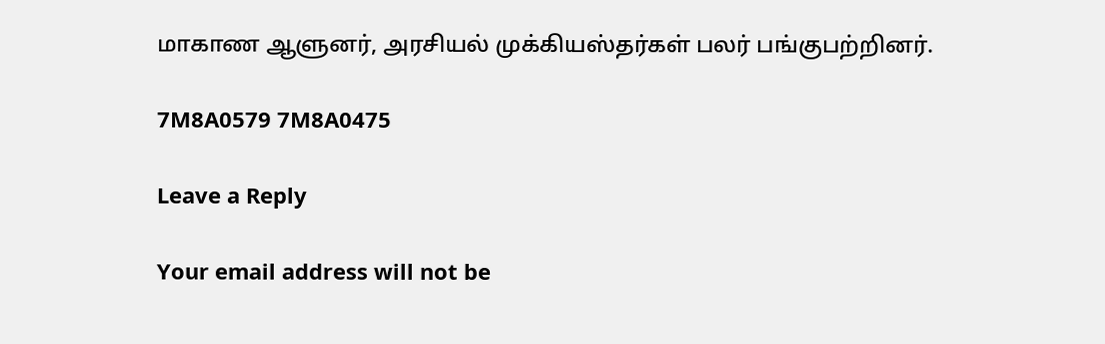மாகாண ஆளுனர், அரசியல் முக்கியஸ்தர்கள் பலர் பங்குபற்றினர்.

7M8A0579 7M8A0475

Leave a Reply

Your email address will not be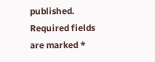published. Required fields are marked *